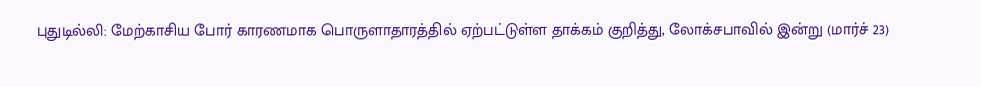புதுடில்லி: மேற்காசிய போர் காரணமாக பொருளாதாரத்தில் ஏற்பட்டுள்ள தாக்கம் குறித்து, லோக்சபாவில் இன்று (மார்ச் 23)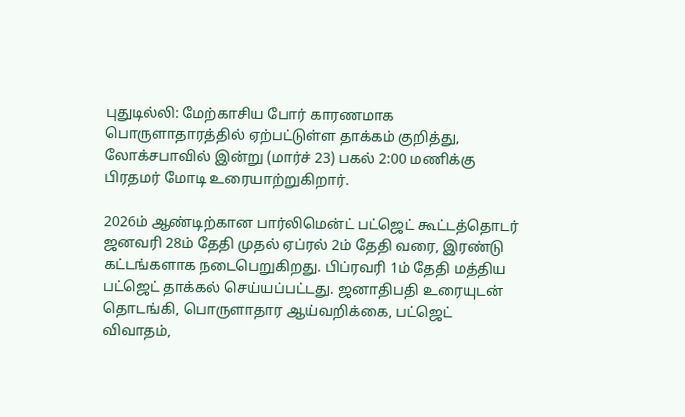புதுடில்லி: மேற்காசிய போர் காரணமாக பொருளாதாரத்தில் ஏற்பட்டுள்ள தாக்கம் குறித்து, லோக்சபாவில் இன்று (மார்ச் 23) பகல் 2:00 மணிக்கு பிரதமர் மோடி உரையாற்றுகிறார்.

2026ம் ஆண்டிற்கான பார்லிமென்ட் பட்ஜெட் கூட்டத்தொடர் ஜனவரி 28ம் தேதி முதல் ஏப்ரல் 2ம் தேதி வரை, இரண்டு கட்டங்களாக நடைபெறுகிறது. பிப்ரவரி 1ம் தேதி மத்திய பட்ஜெட் தாக்கல் செய்யப்பட்டது. ஜனாதிபதி உரையுடன் தொடங்கி, பொருளாதார ஆய்வறிக்கை, பட்ஜெட் விவாதம்,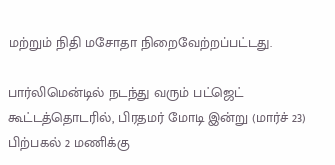மற்றும் நிதி மசோதா நிறைவேற்றப்பட்டது.

பார்லிமென்டில் நடந்து வரும் பட்ஜெட் கூட்டத்தொடரில், பிரதமர் மோடி இன்று (மார்ச் 23) பிற்பகல் 2 மணிக்கு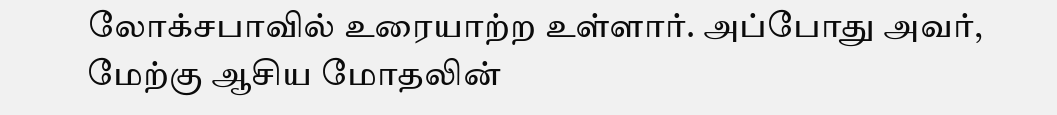லோக்சபாவில் உரையாற்ற உள்ளார். அப்போது அவர், மேற்கு ஆசிய மோதலின்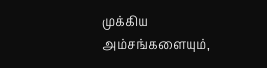முக்கிய அம்சங்களையும்,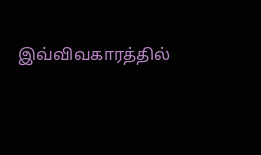இவ்விவகாரத்தில்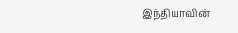இந்தியாவின்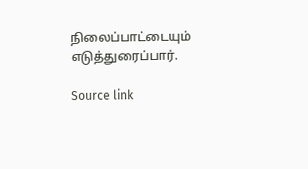நிலைப்பாட்டையும் எடுத்துரைப்பார்.

Source link